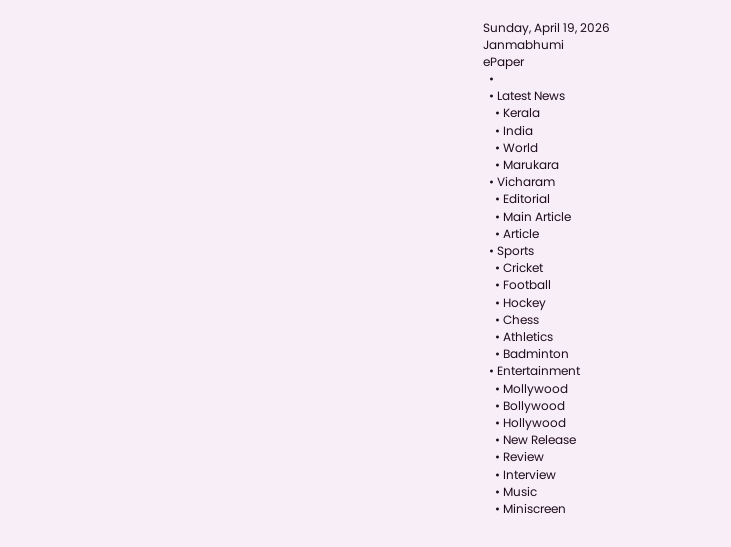Sunday, April 19, 2026
Janmabhumi
ePaper
  •
  • Latest News
    • Kerala
    • India
    • World
    • Marukara
  • Vicharam
    • Editorial
    • Main Article
    • Article
  • Sports
    • Cricket
    • Football
    • Hockey
    • Chess
    • Athletics
    • Badminton
  • Entertainment
    • Mollywood
    • Bollywood
    • Hollywood
    • New Release
    • Review
    • Interview
    • Music
    • Miniscreen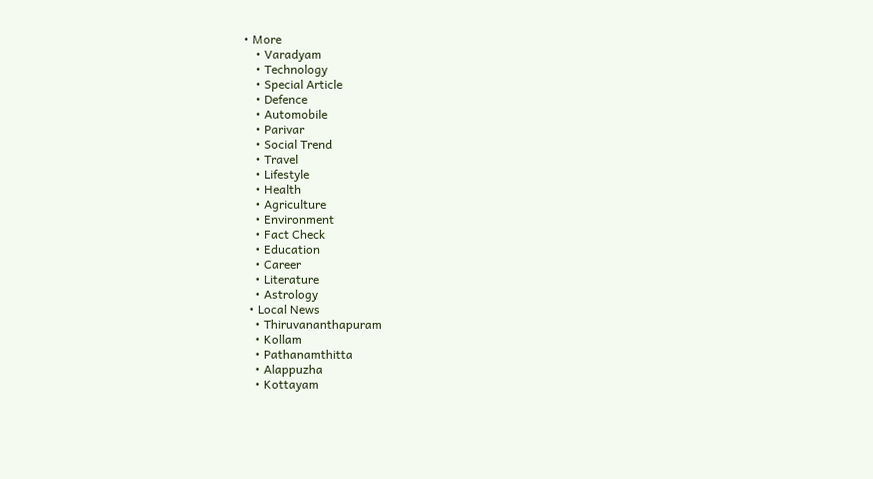• More
    • Varadyam
    • Technology
    • Special Article
    • Defence
    • Automobile
    • Parivar
    • Social Trend
    • Travel
    • Lifestyle
    • Health
    • Agriculture
    • Environment
    • Fact Check
    • Education
    • Career
    • Literature
    • Astrology
  • Local News
    • Thiruvananthapuram
    • Kollam
    • Pathanamthitta
    • Alappuzha
    • Kottayam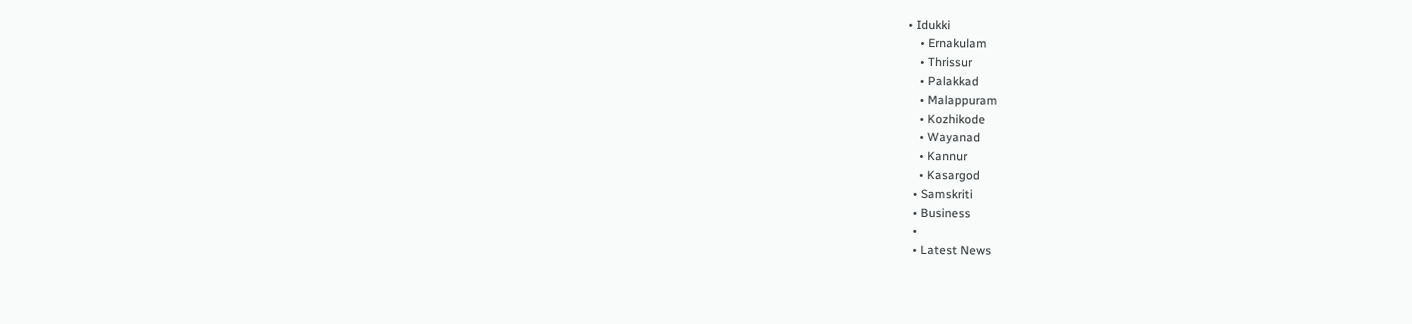• Idukki
    • Ernakulam
    • Thrissur
    • Palakkad
    • Malappuram
    • Kozhikode
    • Wayanad
    • Kannur
    • Kasargod
  • Samskriti
  • Business
  •
  • Latest News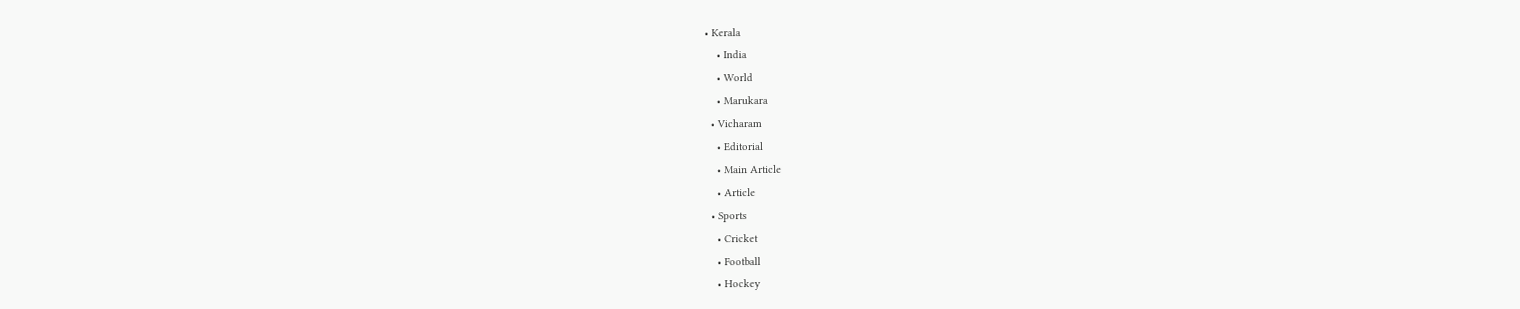• Kerala
    • India
    • World
    • Marukara
  • Vicharam
    • Editorial
    • Main Article
    • Article
  • Sports
    • Cricket
    • Football
    • Hockey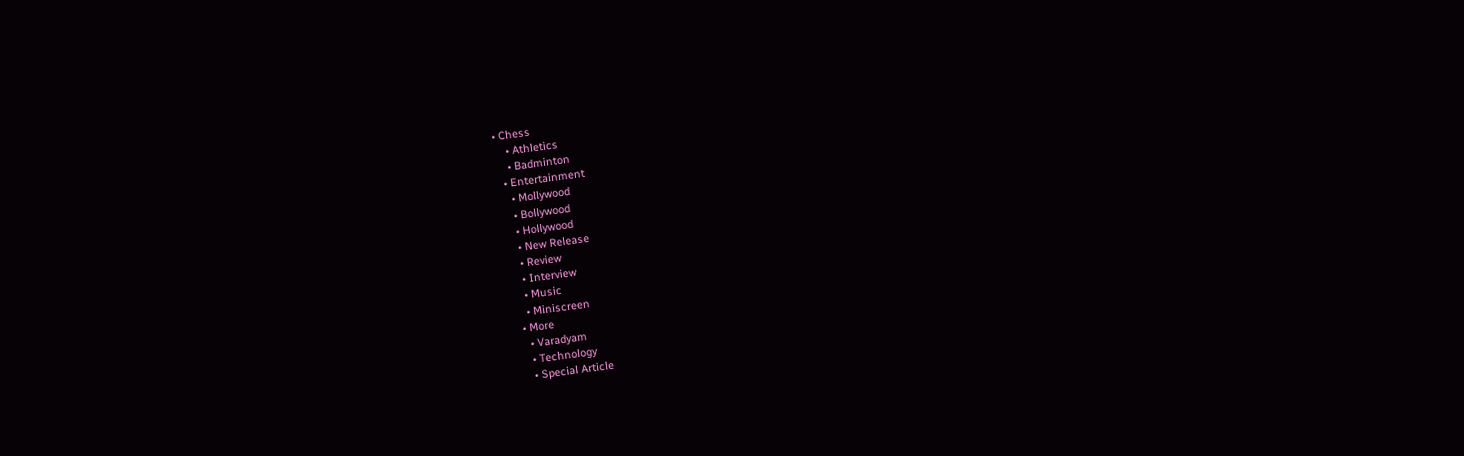• Chess
    • Athletics
    • Badminton
  • Entertainment
    • Mollywood
    • Bollywood
    • Hollywood
    • New Release
    • Review
    • Interview
    • Music
    • Miniscreen
  • More
    • Varadyam
    • Technology
    • Special Article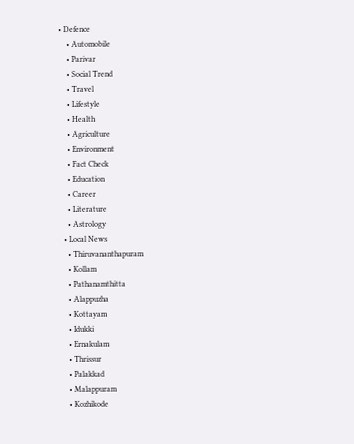• Defence
    • Automobile
    • Parivar
    • Social Trend
    • Travel
    • Lifestyle
    • Health
    • Agriculture
    • Environment
    • Fact Check
    • Education
    • Career
    • Literature
    • Astrology
  • Local News
    • Thiruvananthapuram
    • Kollam
    • Pathanamthitta
    • Alappuzha
    • Kottayam
    • Idukki
    • Ernakulam
    • Thrissur
    • Palakkad
    • Malappuram
    • Kozhikode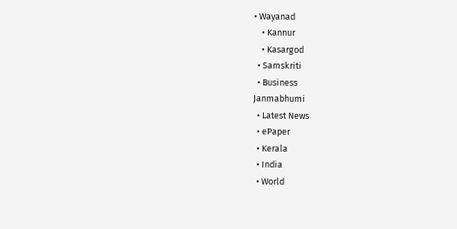• Wayanad
    • Kannur
    • Kasargod
  • Samskriti
  • Business
Janmabhumi
  • Latest News
  • ePaper
  • Kerala
  • India
  • World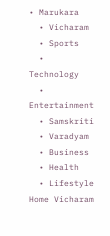• Marukara
  • Vicharam
  • Sports
  • Technology
  • Entertainment
  • Samskriti
  • Varadyam
  • Business
  • Health
  • Lifestyle
Home Vicharam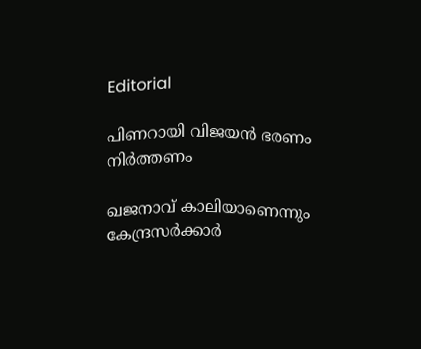Editorial

പിണറായി വിജയന്‍ ഭരണം നിര്‍ത്തണം

ഖജനാവ് കാലിയാണെന്നും കേന്ദ്രസര്‍ക്കാര്‍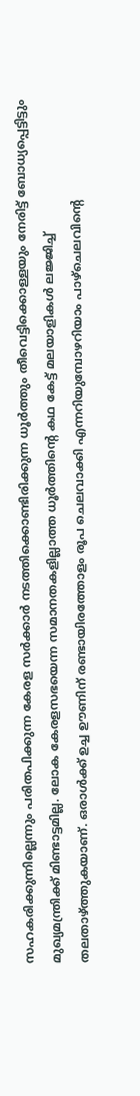സഹകരിക്കുന്നില്ലെന്നും പരിതപിക്കുന്ന കേരള സര്‍ക്കാര്‍ നടത്തിക്കൊണ്ടിരിക്കുന്ന ധൂര്‍ത്തും തീവെട്ടിക്കൊള്ളയും നേരിട്ട് ബോധ്യപ്പെട്ടിട്ടും മുഖ്യമന്ത്രിക്ക് മിണ്ടാട്ടമില്ല. ലോക കേരളസഭയെന്ന സമാനതകളില്ലാത്ത ധൂര്‍ത്തിന്റെ കഥ കേട്ട് മലയാളികള്‍ ലജ്ജിച്ച് തലതാഴ്‌ത്തുകയാണ്. ഒരാള്‍ക്ക് ഉച്ച ഊണിന് രണ്ടായിരത്തോളം രൂപ ചെലവാക്കി എന്നറിയുമ്പോഴറിയാം പാഴ്‌ചെലവിന്റെ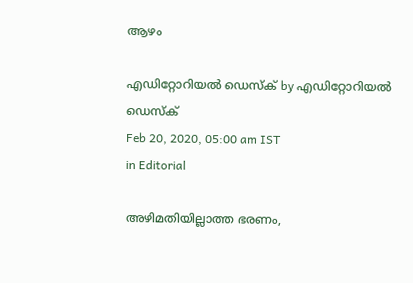ആഴം

എഡിറ്റോറിയൽ ഡെസ്ക് by എഡിറ്റോറിയൽ ഡെസ്ക്
Feb 20, 2020, 05:00 am IST
in Editorial

അഴിമതിയില്ലാത്ത ഭരണം,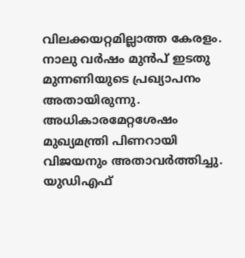വിലക്കയറ്റമില്ലാത്ത കേരളം. നാലു വര്‍ഷം മുന്‍പ് ഇടതു മുന്നണിയുടെ പ്രഖ്യാപനം അതായിരുന്നു. അധികാരമേറ്റശേഷം മുഖ്യമന്ത്രി പിണറായി വിജയനും അതാവര്‍ത്തിച്ചു. യുഡിഎഫ്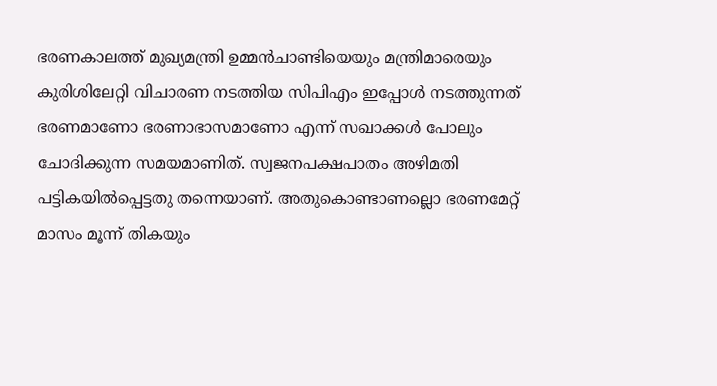ഭരണകാലത്ത് മുഖ്യമന്ത്രി ഉമ്മന്‍ചാണ്ടിയെയും മന്ത്രിമാരെയും കുരിശിലേറ്റി വിചാരണ നടത്തിയ സിപിഎം ഇപ്പോള്‍ നടത്തുന്നത് ഭരണമാണോ ഭരണാഭാസമാണോ എന്ന് സഖാക്കള്‍ പോലും ചോദിക്കുന്ന സമയമാണിത്. സ്വജനപക്ഷപാതം അഴിമതി പട്ടികയില്‍പ്പെട്ടതു തന്നെയാണ്. അതുകൊണ്ടാണല്ലൊ ഭരണമേറ്റ് മാസം മൂന്ന് തികയും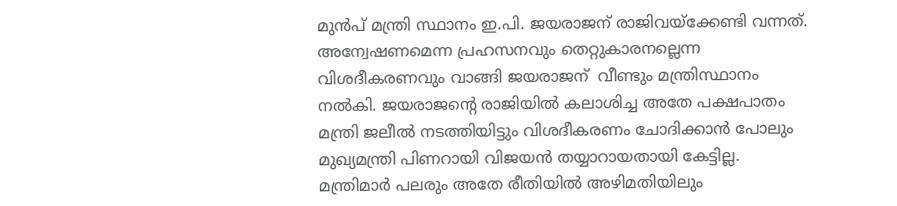മുന്‍പ് മന്ത്രി സ്ഥാനം ഇ.പി. ജയരാജന് രാജിവയ്‌ക്കേണ്ടി വന്നത്. അന്വേഷണമെന്ന പ്രഹസനവും തെറ്റുകാരനല്ലെന്ന വിശദീകരണവും വാങ്ങി ജയരാജന്  വീണ്ടും മന്ത്രിസ്ഥാനം നല്‍കി. ജയരാജന്റെ രാജിയില്‍ കലാശിച്ച അതേ പക്ഷപാതം മന്ത്രി ജലീല്‍ നടത്തിയിട്ടും വിശദീകരണം ചോദിക്കാന്‍ പോലും മുഖ്യമന്ത്രി പിണറായി വിജയന്‍ തയ്യാറായതായി കേട്ടില്ല. മന്ത്രിമാര്‍ പലരും അതേ രീതിയില്‍ അഴിമതിയിലും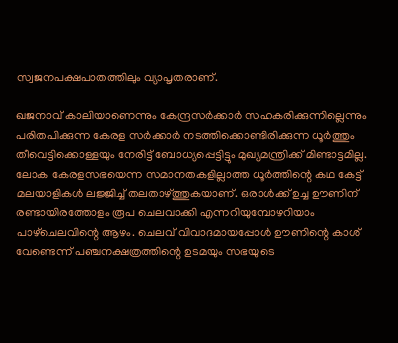സ്വജനപക്ഷപാതത്തിലും വ്യാപൃതരാണ്.

ഖജനാവ് കാലിയാണെന്നും കേന്ദ്രസര്‍ക്കാര്‍ സഹകരിക്കുന്നില്ലെന്നും പരിതപിക്കുന്ന കേരള സര്‍ക്കാര്‍ നടത്തിക്കൊണ്ടിരിക്കുന്ന ധൂര്‍ത്തും തീവെട്ടിക്കൊള്ളയും നേരിട്ട് ബോധ്യപ്പെട്ടിട്ടും മുഖ്യമന്ത്രിക്ക് മിണ്ടാട്ടമില്ല. ലോക കേരളസഭയെന്ന സമാനതകളില്ലാത്ത ധൂര്‍ത്തിന്റെ കഥ കേട്ട് മലയാളികള്‍ ലജ്ജിച്ച് തലതാഴ്‌ത്തുകയാണ്. ഒരാള്‍ക്ക് ഉച്ച ഊണിന് രണ്ടായിരത്തോളം രൂപ ചെലവാക്കി എന്നറിയുമ്പോഴറിയാം പാഴ്‌ചെലവിന്റെ ആഴം. ചെലവ് വിവാദമായപ്പോള്‍ ഊണിന്റെ കാശ് വേണ്ടെന്ന് പഞ്ചനക്ഷത്രത്തിന്റെ ഉടമയും സഭയുടെ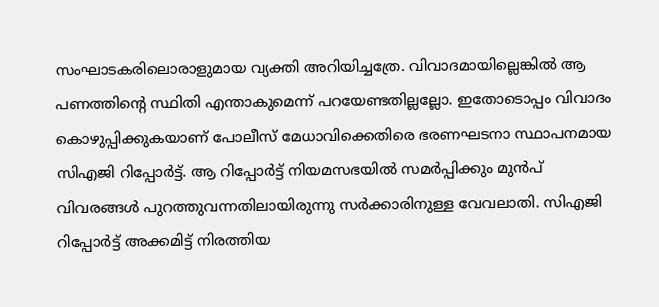സംഘാടകരിലൊരാളുമായ വ്യക്തി അറിയിച്ചത്രേ. വിവാദമായില്ലെങ്കില്‍ ആ പണത്തിന്റെ സ്ഥിതി എന്താകുമെന്ന് പറയേണ്ടതില്ലല്ലോ. ഇതോടൊപ്പം വിവാദം കൊഴുപ്പിക്കുകയാണ് പോലീസ് മേധാവിക്കെതിരെ ഭരണഘടനാ സ്ഥാപനമായ സിഎജി റിപ്പോര്‍ട്ട്. ആ റിപ്പോര്‍ട്ട് നിയമസഭയില്‍ സമര്‍പ്പിക്കും മുന്‍പ് വിവരങ്ങള്‍ പുറത്തുവന്നതിലായിരുന്നു സര്‍ക്കാരിനുള്ള വേവലാതി. സിഎജി റിപ്പോര്‍ട്ട് അക്കമിട്ട് നിരത്തിയ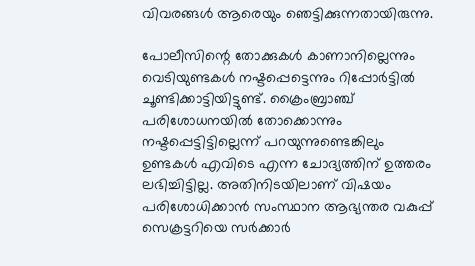വിവരങ്ങള്‍ ആരെയും ഞെട്ടിക്കുന്നതായിരുന്നു.

പോലീസിന്റെ തോക്കുകള്‍ കാണാനില്ലെന്നും വെടിയുണ്ടകള്‍ നഷ്ടപ്പെട്ടെന്നും റിപ്പോര്‍ട്ടില്‍ ചൂണ്ടിക്കാട്ടിയിട്ടുണ്ട്. ക്രൈംബ്രാഞ്ച് പരിശോധനയില്‍ തോക്കൊന്നും നഷ്ടപ്പെട്ടിട്ടില്ലെന്ന് പറയുന്നുണ്ടെങ്കിലും ഉണ്ടകള്‍ എവിടെ എന്ന ചോദ്യത്തിന് ഉത്തരം ലഭിച്ചിട്ടില്ല. അതിനിടയിലാണ് വിഷയം പരിശോധിക്കാന്‍ സംസ്ഥാന ആഭ്യന്തര വകുപ്പ് സെക്രട്ടറിയെ സര്‍ക്കാര്‍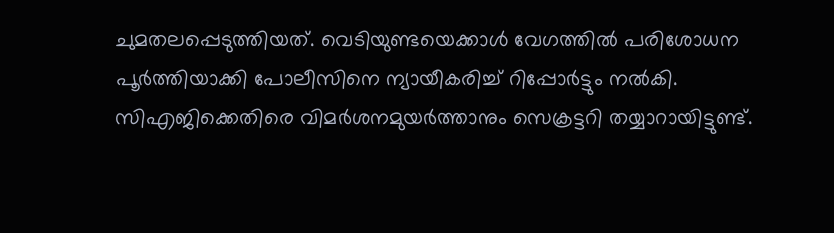ചുമതലപ്പെടുത്തിയത്. വെടിയുണ്ടയെക്കാള്‍ വേഗത്തില്‍ പരിശോധന പൂര്‍ത്തിയാക്കി പോലീസിനെ ന്യായീകരിച്ച് റിപ്പോര്‍ട്ടും നല്‍കി. സിഎജിക്കെതിരെ വിമര്‍ശനമുയര്‍ത്താനും സെക്രട്ടറി തയ്യാറായിട്ടുണ്ട്.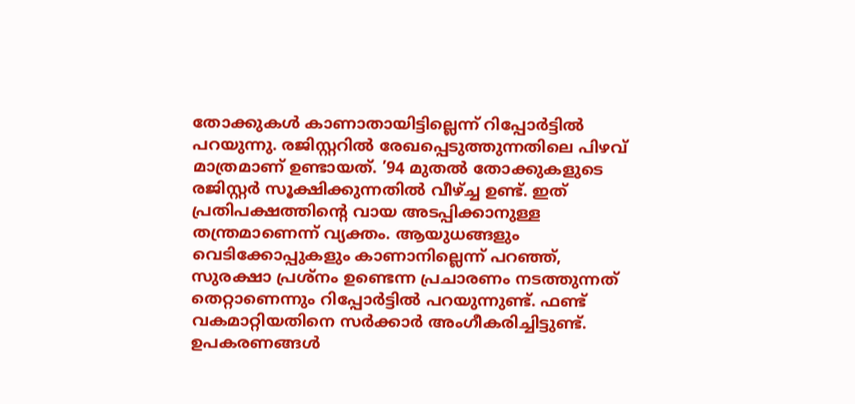തോക്കുകള്‍ കാണാതായിട്ടില്ലെന്ന് റിപ്പോര്‍ട്ടില്‍ പറയുന്നു. രജിസ്റ്ററില്‍ രേഖപ്പെടുത്തുന്നതിലെ പിഴവ് മാത്രമാണ് ഉണ്ടായത്. ’94 മുതല്‍ തോക്കുകളുടെ രജിസ്റ്റര്‍ സൂക്ഷിക്കുന്നതില്‍ വീഴ്‌ച്ച ഉണ്ട്. ഇത് പ്രതിപക്ഷത്തിന്റെ വായ അടപ്പിക്കാനുള്ള തന്ത്രമാണെന്ന് വ്യക്തം. ആയുധങ്ങളും വെടിക്കോപ്പുകളും കാണാനില്ലെന്ന് പറഞ്ഞ്, സുരക്ഷാ പ്രശ്‌നം ഉണ്ടെന്ന പ്രചാരണം നടത്തുന്നത് തെറ്റാണെന്നും റിപ്പോര്‍ട്ടില്‍ പറയുന്നുണ്ട്. ഫണ്ട് വകമാറ്റിയതിനെ സര്‍ക്കാര്‍ അംഗീകരിച്ചിട്ടുണ്ട്. ഉപകരണങ്ങള്‍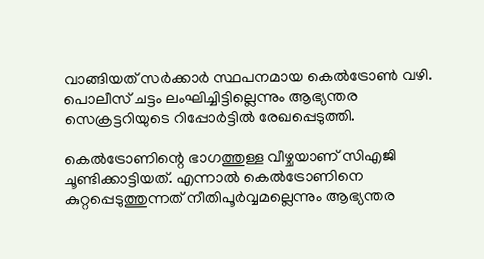വാങ്ങിയത് സര്‍ക്കാര്‍ സ്ഥപനമായ കെല്‍ട്രോണ്‍ വഴി. പൊലീസ് ചട്ടം ലംഘിച്ചിട്ടില്ലെന്നും ആഭ്യന്തര സെക്രട്ടറിയുടെ റിപ്പോര്‍ട്ടില്‍ രേഖപ്പെടുത്തി.

കെല്‍ട്രോണിന്റെ ഭാഗത്തുള്ള വീഴ്ചയാണ് സിഎജി ചൂണ്ടിക്കാട്ടിയത്. എന്നാല്‍ കെല്‍ട്രോണിനെ കുറ്റപ്പെടുത്തുന്നത് നീതിപൂര്‍വ്വമല്ലെന്നും ആഭ്യന്തര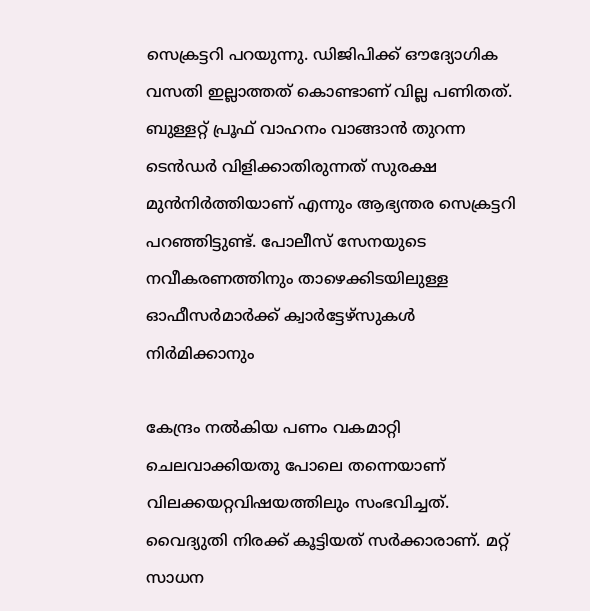സെക്രട്ടറി പറയുന്നു. ഡിജിപിക്ക് ഔദ്യോഗിക വസതി ഇല്ലാത്തത് കൊണ്ടാണ് വില്ല പണിതത്. ബുള്ളറ്റ് പ്രൂഫ് വാഹനം വാങ്ങാന്‍ തുറന്ന ടെന്‍ഡര്‍ വിളിക്കാതിരുന്നത് സുരക്ഷ മുന്‍നിര്‍ത്തിയാണ് എന്നും ആഭ്യന്തര സെക്രട്ടറി പറഞ്ഞിട്ടുണ്ട്. പോലീസ് സേനയുടെ നവീകരണത്തിനും താഴെക്കിടയിലുള്ള ഓഫീസര്‍മാര്‍ക്ക് ക്വാര്‍ട്ടേഴ്‌സുകള്‍ നിര്‍മിക്കാനും

കേന്ദ്രം നല്‍കിയ പണം വകമാറ്റി ചെലവാക്കിയതു പോലെ തന്നെയാണ് വിലക്കയറ്റവിഷയത്തിലും സംഭവിച്ചത്. വൈദ്യുതി നിരക്ക് കൂട്ടിയത് സര്‍ക്കാരാണ്. മറ്റ് സാധന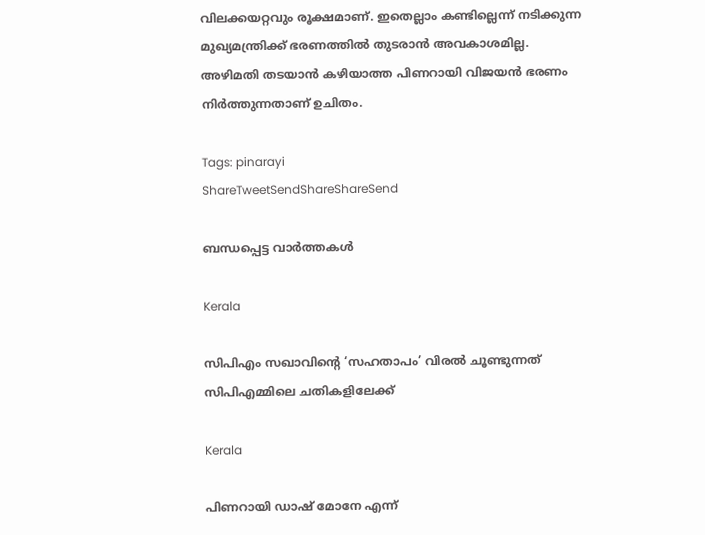വിലക്കയറ്റവും രൂക്ഷമാണ്. ഇതെല്ലാം കണ്ടില്ലെന്ന് നടിക്കുന്ന മുഖ്യമന്ത്രിക്ക് ഭരണത്തില്‍ തുടരാന്‍ അവകാശമില്ല. അഴിമതി തടയാന്‍ കഴിയാത്ത പിണറായി വിജയന്‍ ഭരണം നിര്‍ത്തുന്നതാണ് ഉചിതം.

Tags: pinarayi
ShareTweetSendShareShareSend

ബന്ധപ്പെട്ട വാര്‍ത്തകള്‍

Kerala

സിപിഎം സഖാവിന്റെ ‘സഹതാപം’ വിരൽ ചൂണ്ടുന്നത് സിപിഎമ്മിലെ ചതികളിലേക്ക്

Kerala

പിണറായി ഡാഷ് മോനേ എന്ന്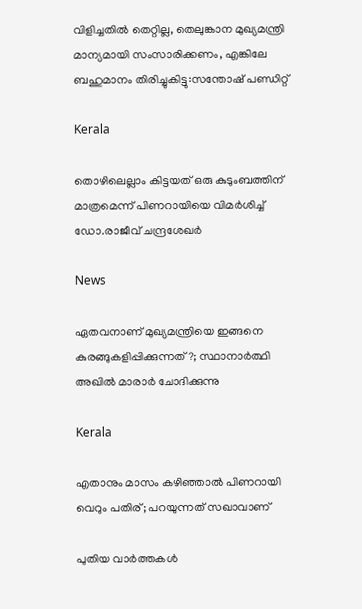വിളിച്ചതില്‍ തെറ്റില്ല, തെലുങ്കാന മുഖ്യമന്ത്രി മാന്യമായി സംസാരിക്കണം, എങ്കിലേ ബഹുമാനം തിരിച്ചുകിട്ടു:സന്തോഷ് പണ്ഡിറ്റ്

Kerala

തൊഴിലെല്ലാം കിട്ടയത് ഒരു കുടുംബത്തിന് മാത്രമെന്ന് പിണറായിയെ വിമർശിച്ച് ഡോ.രാജീവ് ചന്ദ്രശേഖർ

News

ഏതവനാണ് മുഖ്യമന്ത്രിയെ ഇങ്ങനെ കുരങ്ങുകളിപ്പിക്കുന്നത്?; സ്ഥാനാർത്ഥി അഖിൽ മാരാർ ചോദിക്കുന്നു

Kerala

എതാനും മാസം കഴിഞ്ഞാൽ പിണറായി വെറും പതിര്; പറയുന്നത് സഖാവാണ്

പുതിയ വാര്‍ത്തകള്‍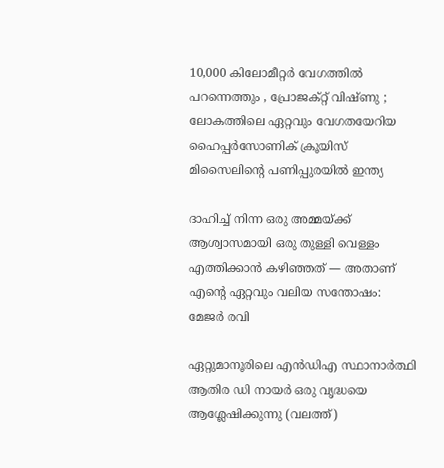10,000 കിലോമീറ്റർ വേഗത്തിൽ പറന്നെത്തും , പ്രോജക്റ്റ് വിഷ്ണു ; ലോകത്തിലെ ഏറ്റവും വേഗതയേറിയ ഹൈപ്പർസോണിക് ക്രൂയിസ് മിസൈലിന്റെ പണിപ്പുരയിൽ ഇന്ത്യ

ദാഹിച്ച് നിന്ന ഒരു അമ്മയ്‌ക്ക് ആശ്വാസമായി ഒരു തുള്ളി വെള്ളം എത്തിക്കാൻ കഴിഞ്ഞത് — അതാണ് എന്റെ ഏറ്റവും വലിയ സന്തോഷം: മേജര്‍ രവി

ഏറ്റുമാനൂരിലെ എന്‍ഡിഎ സ്ഥാനാര്‍ത്ഥി ആതിര ഡി നായര്‍ ഒരു വൃദ്ധയെ ആശ്ലേഷിക്കുന്നു (വലത്ത്)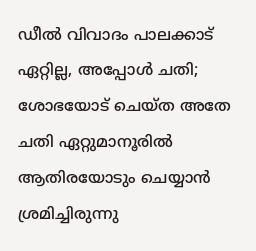ഡീല്‍ വിവാദം പാലക്കാട് ഏറ്റില്ല, അപ്പോള്‍ ചതി; ശോഭയോട് ചെയ്ത അതേ ചതി ഏറ്റുമാനൂരില്‍ ആതിരയോടും ചെയ്യാന്‍ ശ്രമിച്ചിരുന്നു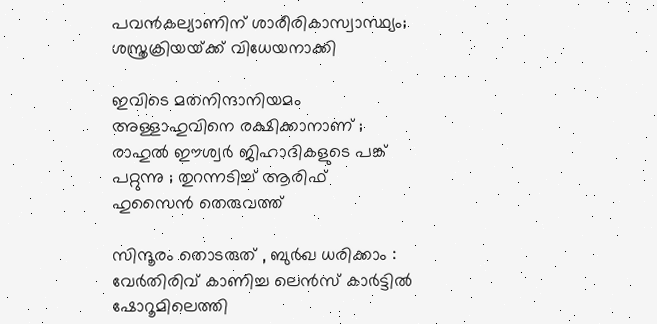പവന്‍കല്യാണിന് ശാരീരികാസ്വാസ്ഥ്യം; ശസ്ത്രക്രിയയ്‌ക്ക് വിധേയനാക്കി

ഇവിടെ മതനിന്ദാനിയമം അള്ളാ‍ഹുവിനെ രക്ഷിക്കാനാണ് ; രാഹുൽ ഈശ്വർ ജിഹാദികളുടെ പങ്ക് പറ്റുന്നു ; തുറന്നടിച്ച് ആരിഫ് ഹുസൈൻ തെരുവത്ത്

സിന്ദൂരം തൊടരുത് , ബുർഖ ധരിക്കാം : വേർതിരിവ് കാണിച്ച ലെന്‍സ് കാര്‍ട്ടിൽ ഷോറൂമിലെത്തി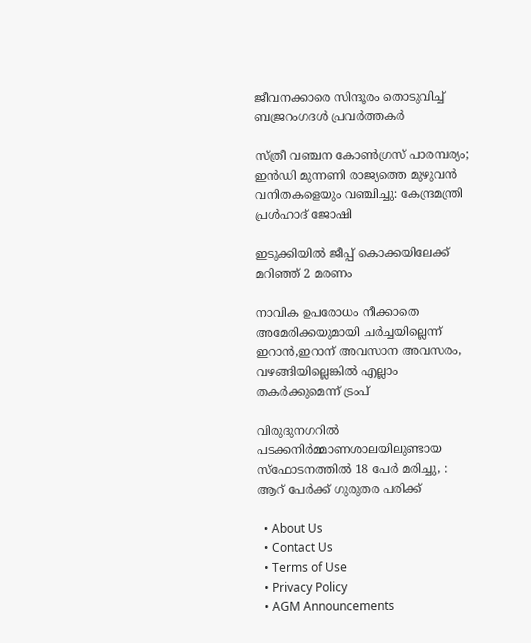ജീവനക്കാരെ സിന്ദൂരം തൊടുവിച്ച് ബജ്രറംഗദൾ പ്രവർത്തകർ

സ്ത്രീ വഞ്ചന കോണ്‍ഗ്രസ് പാരമ്പര്യം; ഇന്‍ഡി മുന്നണി രാജ്യത്തെ മുഴുവന്‍ വനിതകളെയും വഞ്ചിച്ചു: കേന്ദ്രമന്ത്രി പ്രള്‍ഹാദ് ജോഷി

ഇടുക്കിയില്‍ ജീപ്പ് കൊക്കയിലേക്ക് മറിഞ്ഞ് 2 മരണം

നാവിക ഉപരോധം നീക്കാതെ അമേരിക്കയുമായി ചര്‍ച്ചയില്ലെന്ന് ഇറാന്‍,ഇറാന് അവസാന അവസരം, വഴങ്ങിയില്ലെങ്കില്‍ എല്ലാം തകര്‍ക്കുമെന്ന് ട്രംപ്

വിരുദുനഗറിൽ പടക്കനിർമ്മാണശാലയിലുണ്ടായ സ്‌ഫോടനത്തിൽ 18 പേർ മരിച്ചു, :  ആറ് പേർക്ക് ഗുരുതര പരിക്ക്

  • About Us
  • Contact Us
  • Terms of Use
  • Privacy Policy
  • AGM Announcements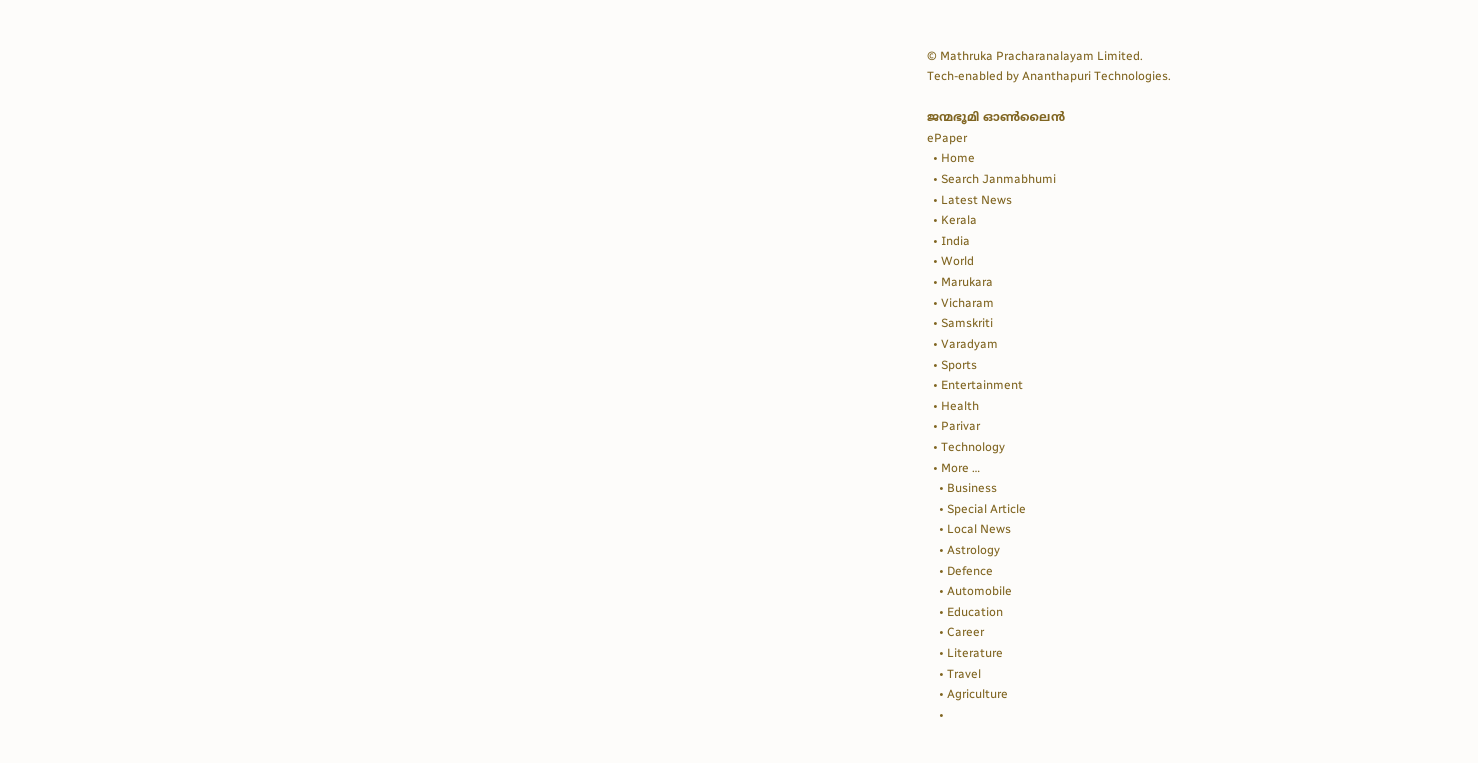© Mathruka Pracharanalayam Limited.
Tech-enabled by Ananthapuri Technologies.

ജന്മഭൂമി ഓണ്‍ലൈന്‍
ePaper
  • Home
  • Search Janmabhumi
  • Latest News
  • Kerala
  • India
  • World
  • Marukara
  • Vicharam
  • Samskriti
  • Varadyam
  • Sports
  • Entertainment
  • Health
  • Parivar
  • Technology
  • More …
    • Business
    • Special Article
    • Local News
    • Astrology
    • Defence
    • Automobile
    • Education
    • Career
    • Literature
    • Travel
    • Agriculture
    •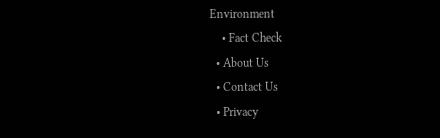Environment
    • Fact Check
  • About Us
  • Contact Us
  • Privacy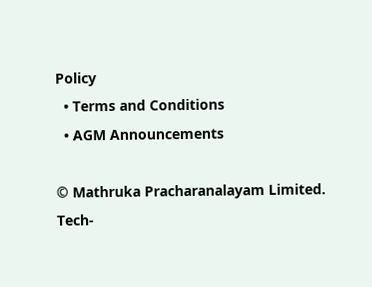Policy
  • Terms and Conditions
  • AGM Announcements

© Mathruka Pracharanalayam Limited.
Tech-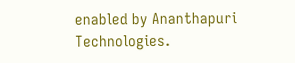enabled by Ananthapuri Technologies.